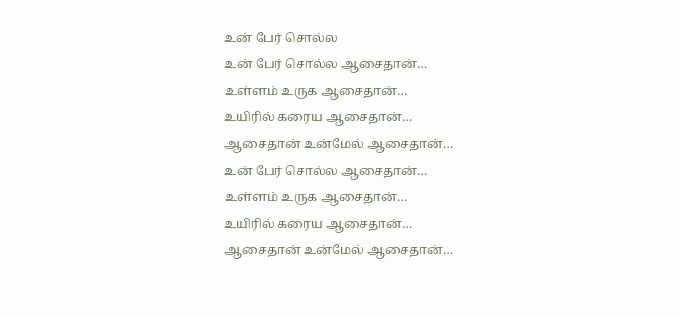உன் பேர் சொல்ல
உன் பேர் சொல்ல ஆசைதான்…
உள்ளம் உருக ஆசைதான்…
உயிரில் கரைய ஆசைதான்…
ஆசைதான் உன்மேல் ஆசைதான்…
உன் பேர் சொல்ல ஆசைதான்…
உள்ளம் உருக ஆசைதான்…
உயிரில் கரைய ஆசைதான்…
ஆசைதான் உன்மேல் ஆசைதான்…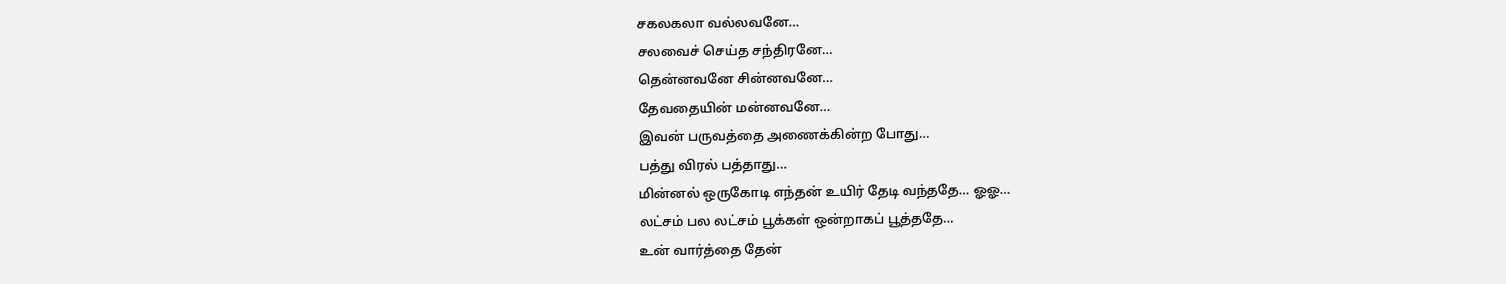சகலகலா வல்லவனே…
சலவைச் செய்த சந்திரனே…
தென்னவனே சின்னவனே…
தேவதையின் மன்னவனே…
இவன் பருவத்தை அணைக்கின்ற போது…
பத்து விரல் பத்தாது…
மின்னல் ஒருகோடி எந்தன் உயிர் தேடி வந்ததே… ஓஓ…
லட்சம் பல லட்சம் பூக்கள் ஒன்றாகப் பூத்ததே…
உன் வார்த்தை தேன்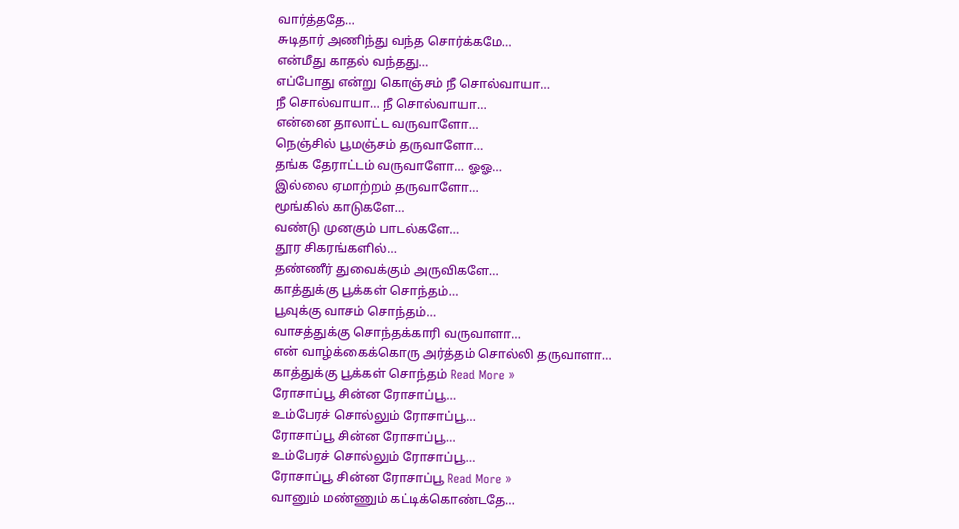வார்த்ததே…
சுடிதார் அணிந்து வந்த சொர்க்கமே…
என்மீது காதல் வந்தது…
எப்போது என்று கொஞ்சம் நீ சொல்வாயா…
நீ சொல்வாயா… நீ சொல்வாயா…
என்னை தாலாட்ட வருவாளோ…
நெஞ்சில் பூமஞ்சம் தருவாளோ…
தங்க தேராட்டம் வருவாளோ… ஓஓ…
இல்லை ஏமாற்றம் தருவாளோ…
மூங்கில் காடுகளே…
வண்டு முனகும் பாடல்களே…
தூர சிகரங்களில்…
தண்ணீர் துவைக்கும் அருவிகளே…
காத்துக்கு பூக்கள் சொந்தம்…
பூவுக்கு வாசம் சொந்தம்…
வாசத்துக்கு சொந்தக்காரி வருவாளா…
என் வாழ்க்கைக்கொரு அர்த்தம் சொல்லி தருவாளா…
காத்துக்கு பூக்கள் சொந்தம் Read More »
ரோசாப்பூ சின்ன ரோசாப்பூ…
உம்பேரச் சொல்லும் ரோசாப்பூ…
ரோசாப்பூ சின்ன ரோசாப்பூ…
உம்பேரச் சொல்லும் ரோசாப்பூ…
ரோசாப்பூ சின்ன ரோசாப்பூ Read More »
வானும் மண்ணும் கட்டிக்கொண்டதே…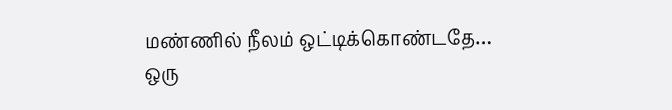மண்ணில் நீலம் ஒட்டிக்கொண்டதே…
ஒரு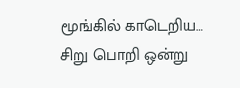மூங்கில் காடெறிய…
சிறு பொறி ஒன்று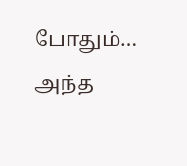போதும்…
அந்த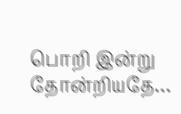பொறி இன்று தோன்றியதே…